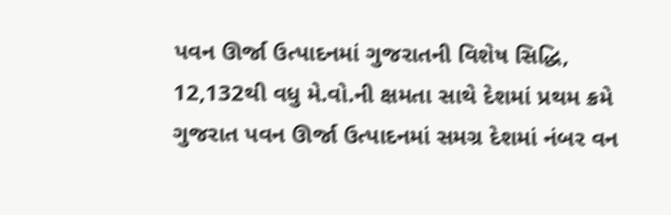પવન ઊર્જા ઉત્પાદનમાં ગુજરાતની વિશેષ સિદ્ધિ, 12,132થી વધુ મે.વો.ની ક્ષમતા સાથે દેશમાં પ્રથમ ક્રમે
ગુજરાત પવન ઊર્જા ઉત્પાદનમાં સમગ્ર દેશમાં નંબર વન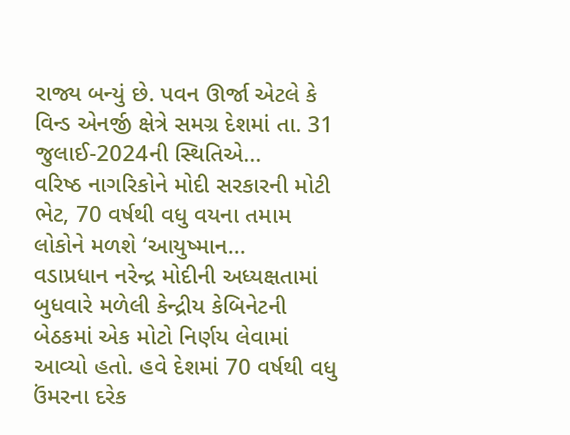રાજ્ય બન્યું છે. પવન ઊર્જા એટલે કે વિન્ડ એનર્જી ક્ષેત્રે સમગ્ર દેશમાં તા. 31 જુલાઈ-2024ની સ્થિતિએ...
વરિષ્ઠ નાગરિકોને મોદી સરકારની મોટી ભેટ, 70 વર્ષથી વધુ વયના તમામ લોકોને મળશે ‘આયુષ્માન...
વડાપ્રધાન નરેન્દ્ર મોદીની અધ્યક્ષતામાં બુધવારે મળેલી કેન્દ્રીય કેબિનેટની બેઠકમાં એક મોટો નિર્ણય લેવામાં આવ્યો હતો. હવે દેશમાં 70 વર્ષથી વધુ ઉંમરના દરેક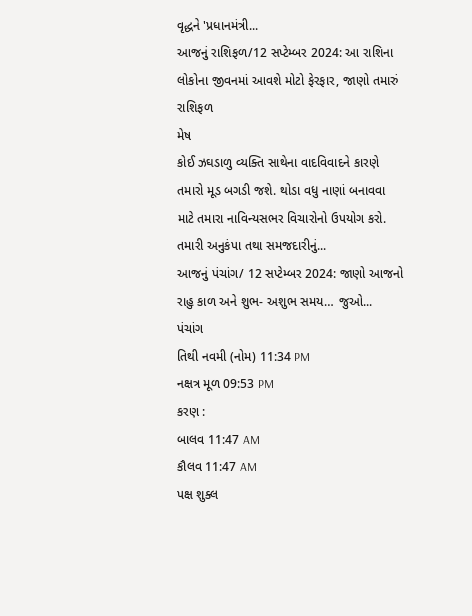વૃદ્ધને 'પ્રધાનમંત્રી...
આજનું રાશિફળ/12 સપ્ટેમ્બર 2024: આ રાશિના લોકોના જીવનમાં આવશે મોટો ફેરફાર, જાણો તમારું રાશિફળ
મેષ
કોઈ ઝઘડાળુ વ્યક્તિ સાથેના વાદવિવાદને કારણે તમારો મૂડ બગડી જશે. થોડા વધુ નાણાં બનાવવા માટે તમારા નાવિન્યસભર વિચારોનો ઉપયોગ કરો. તમારી અનુકંપા તથા સમજદારીનું...
આજનું પંચાંગ/ 12 સપ્ટેમ્બર 2024: જાણો આજનો રાહુ કાળ અને શુભ- અશુભ સમય… જુઓ...
પંચાંગ
તિથી નવમી (નોમ) 11:34 PM
નક્ષત્ર મૂળ 09:53 PM
કરણ :
બાલવ 11:47 AM
કૌલવ 11:47 AM
પક્ષ શુક્લ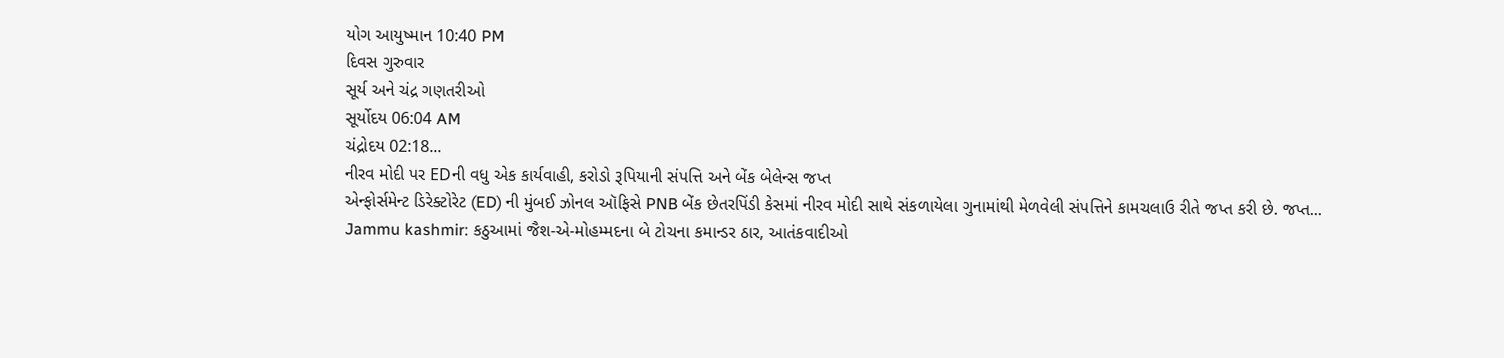યોગ આયુષ્માન 10:40 PM
દિવસ ગુરુવાર
સૂર્ય અને ચંદ્ર ગણતરીઓ
સૂર્યોદય 06:04 AM
ચંદ્રોદય 02:18...
નીરવ મોદી પર EDની વધુ એક કાર્યવાહી, કરોડો રૂપિયાની સંપત્તિ અને બેંક બેલેન્સ જપ્ત
એન્ફોર્સમેન્ટ ડિરેક્ટોરેટ (ED) ની મુંબઈ ઝોનલ ઑફિસે PNB બેંક છેતરપિંડી કેસમાં નીરવ મોદી સાથે સંકળાયેલા ગુનામાંથી મેળવેલી સંપત્તિને કામચલાઉ રીતે જપ્ત કરી છે. જપ્ત...
Jammu kashmir: કઠુઆમાં જૈશ-એ-મોહમ્મદના બે ટોચના કમાન્ડર ઠાર, આતંકવાદીઓ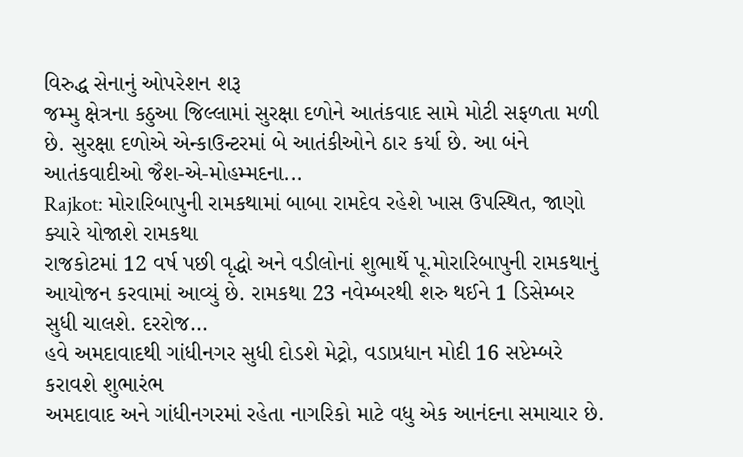વિરુદ્ધ સેનાનું ઓપરેશન શરૂ
જમ્મુ ક્ષેત્રના કઠુઆ જિલ્લામાં સુરક્ષા દળોને આતંકવાદ સામે મોટી સફળતા મળી છે. સુરક્ષા દળોએ એન્કાઉન્ટરમાં બે આતંકીઓને ઠાર કર્યા છે. આ બંને આતંકવાદીઓ જૈશ-એ-મોહમ્મદના...
Rajkot: મોરારિબાપુની રામકથામાં બાબા રામદેવ રહેશે ખાસ ઉપસ્થિત, જાણો ક્યારે યોજાશે રામકથા
રાજકોટમાં 12 વર્ષ પછી વૃદ્ધો અને વડીલોનાં શુભાર્થે પૂ.મોરારિબાપુની રામકથાનું આયોજન કરવામાં આવ્યું છે. રામકથા 23 નવેમ્બરથી શરુ થઈને 1 ડિસેમ્બર સુધી ચાલશે. દરરોજ...
હવે અમદાવાદથી ગાંધીનગર સુધી દોડશે મેટ્રો, વડાપ્રધાન મોદી 16 સપ્ટેમ્બરે કરાવશે શુભારંભ
અમદાવાદ અને ગાંધીનગરમાં રહેતા નાગરિકો માટે વધુ એક આનંદના સમાચાર છે.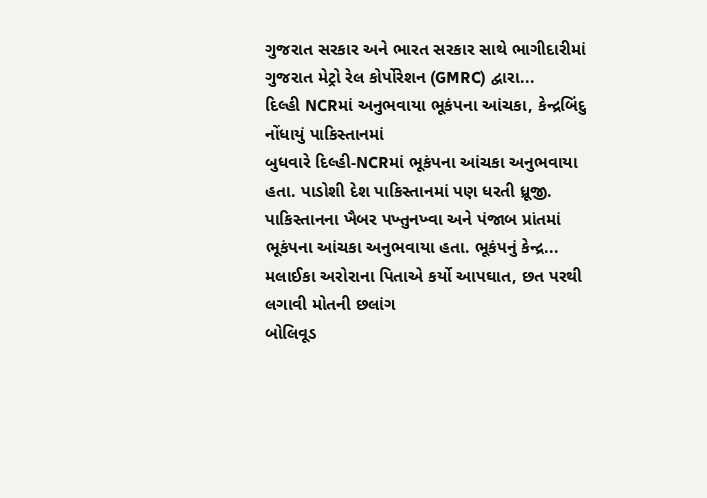ગુજરાત સરકાર અને ભારત સરકાર સાથે ભાગીદારીમાં ગુજરાત મેટ્રો રેલ કોર્પોરેશન (GMRC) દ્વારા...
દિલ્હી NCRમાં અનુભવાયા ભૂકંપના આંચકા, કેન્દ્રબિંદુ નોંધાયું પાકિસ્તાનમાં
બુધવારે દિલ્હી-NCRમાં ભૂકંપના આંચકા અનુભવાયા હતા. પાડોશી દેશ પાકિસ્તાનમાં પણ ધરતી ધ્રૂજી. પાકિસ્તાનના ખૈબર પખ્તુનખ્વા અને પંજાબ પ્રાંતમાં ભૂકંપના આંચકા અનુભવાયા હતા. ભૂકંપનું કેન્દ્ર...
મલાઈકા અરોરાના પિતાએ કર્યો આપઘાત, છત પરથી લગાવી મોતની છલાંગ
બોલિવૂડ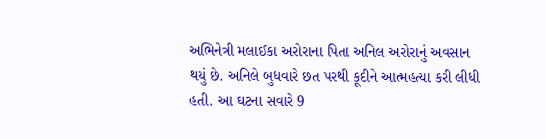અભિનેત્રી મલાઈકા અરોરાના પિતા અનિલ અરોરાનું અવસાન થયું છે. અનિલે બુધવારે છત પરથી કૂદીને આત્મહત્યા કરી લીધી હતી. આ ઘટના સવારે 9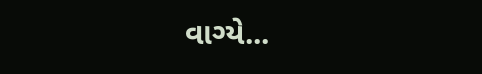વાગ્યે...